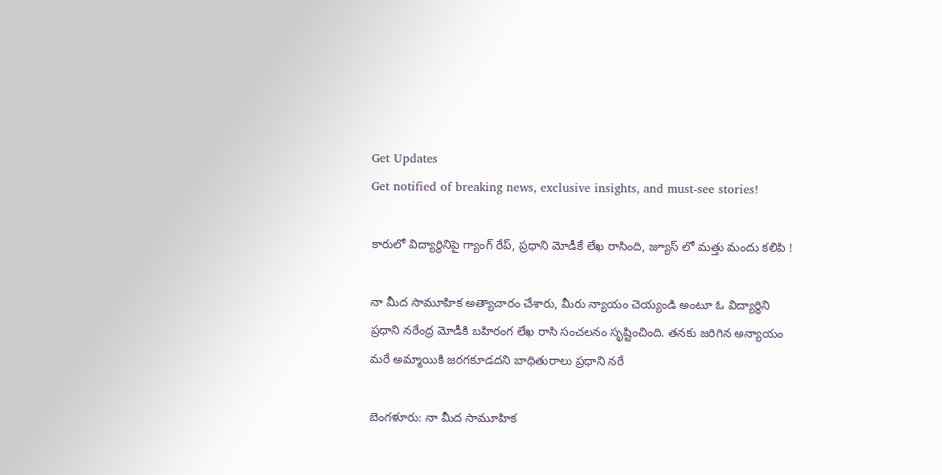Get Updates
Get notified of breaking news, exclusive insights, and must-see stories!

కారులో విద్యార్థినిపై గ్యాంగ్ రేప్, ప్రధాని మోడీకే లేఖ రాసింది, జ్యూస్ లో మత్తు మందు కలిపి !

నా మీద సామూహిక అత్యాచారం చేశారు, మీరు న్యాయం చెయ్యండి అంటూ ఓ విద్యార్థిని ప్రధాని నరేంద్ర మోడీకి బహిరంగ లేఖ రాసి సంచలనం సృష్టించింది. తనకు జరిగిన అన్యాయం మరే అమ్మాయికి జరగకూడదని బాధితురాలు ప్రధాని నరే

బెంగళూరు: నా మీద సామూహిక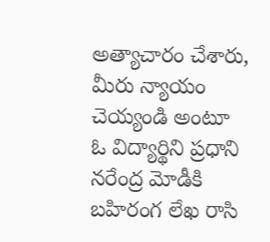అత్యాచారం చేశారు, మీరు న్యాయం చెయ్యండి అంటూ ఓ విద్యార్థిని ప్రధాని నరేంద్ర మోడీకి బహిరంగ లేఖ రాసి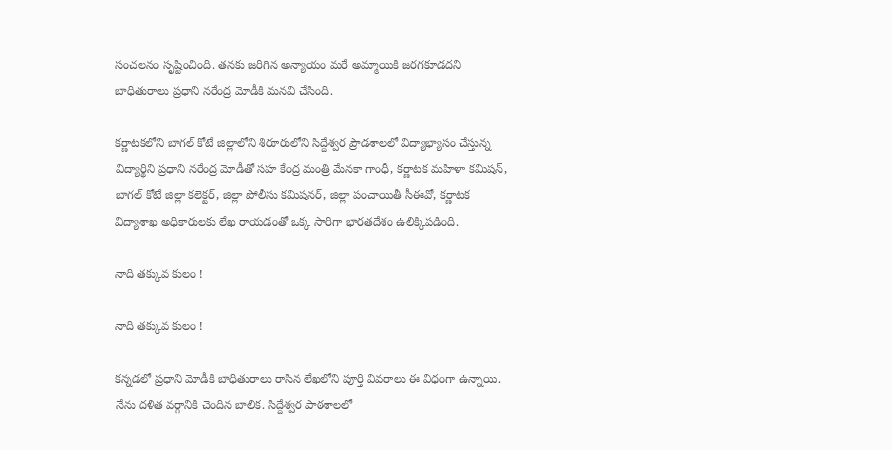సంచలనం సృష్టించింది. తనకు జరిగిన అన్యాయం మరే అమ్మాయికి జరగకూడదని బాధితురాలు ప్రధాని నరేంద్ర మోడీకి మనవి చేసింది.

కర్ణాటకలోని బాగల్ కోటే జిల్లాలోని శిరూరులోని సిద్దేశ్వర ప్రౌడశాలలో విద్యాభ్యాసం చేస్తున్న విద్యార్థిని ప్రధాని నరేంద్ర మోడీతో సహ కేంద్ర మంత్రి మేనకా గాంధీ, కర్ణాటక మహిళా కమిషన్, బాగల్ కోటే జిల్లా కలెక్టర్, జిల్లా పోలీసు కమిషనర్, జిల్లా పంచాయితీ సీఈవో, కర్ణాటక విద్యాశాఖ అధికారులకు లేఖ రాయడంతో ఒక్క సారిగా భారతదేశం ఉలిక్కిపడింది.

నాది తక్కువ కులం !

నాది తక్కువ కులం !

కన్నడలో ప్రధాని మోడీకి బాధితురాలు రాసిన లేఖలోని పూర్తి వివరాలు ఈ విధంగా ఉన్నాయి. నేను దళిత వర్గానికి చెందిన బాలిక. సిద్దేశ్వర పాఠశాలలో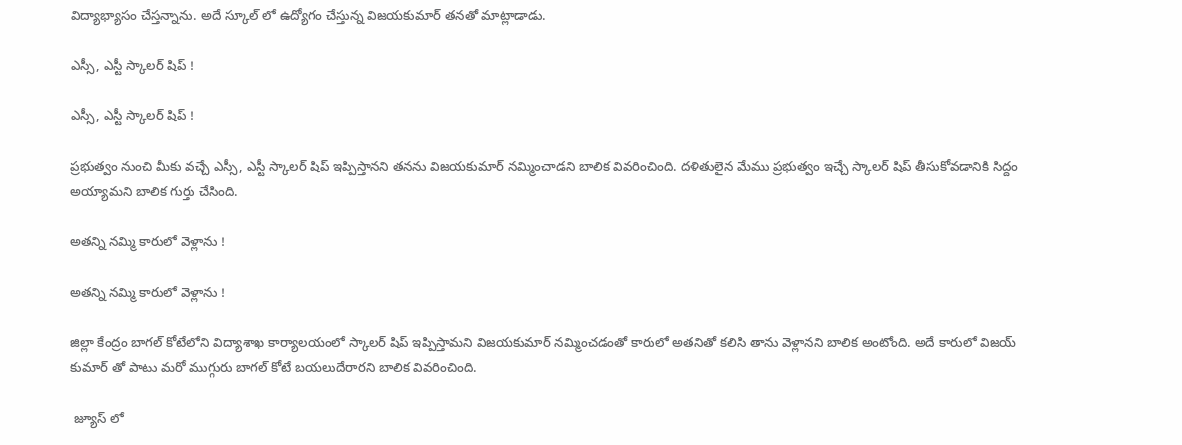విద్యాభ్యాసం చేస్తన్నాను. అదే స్కూల్ లో ఉద్యోగం చేస్తున్న విజయకుమార్ తనతో మాట్లాడాడు.

ఎస్సీ, ఎస్టీ స్కాలర్ షిప్ !

ఎస్సీ, ఎస్టీ స్కాలర్ షిప్ !

ప్రభుత్వం నుంచి మీకు వచ్చే ఎస్సీ, ఎస్టీ స్కాలర్ షిప్ ఇప్పిస్తానని తనను విజయకుమార్ నమ్మించాడని బాలిక వివరించింది. దళితులైన మేము ప్రభుత్వం ఇచ్చే స్కాలర్ షిప్ తీసుకోవడానికి సిద్దం అయ్యామని బాలిక గుర్తు చేసింది.

అతన్ని నమ్మి కారులో వెళ్లాను !

అతన్ని నమ్మి కారులో వెళ్లాను !

జిల్లా కేంద్రం బాగల్ కోటేలోని విద్యాశాఖ కార్యాలయంలో స్కాలర్ షిప్ ఇప్పిస్తామని విజయకుమార్ నమ్మించడంతో కారులో అతనితో కలిసి తాను వెళ్లానని బాలిక అంటోంది. అదే కారులో విజయ్ కుమార్ తో పాటు మరో ముగ్గురు బాగల్ కోటే బయలుదేరారని బాలిక వివరించింది.

 జ్యూస్ లో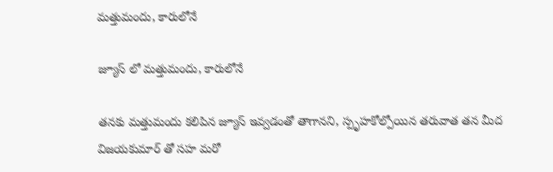మత్తుమందు, కారులోనే

జ్యూస్ లో మత్తుమందు, కారులోనే

తనకు మత్తుమందు కలిపిన జ్యూస్ ఇవ్వడంతో తాగానని, స్పృహకోల్పోయిన తరువాత తన మీద విజయకుమార్ తో సహ మరో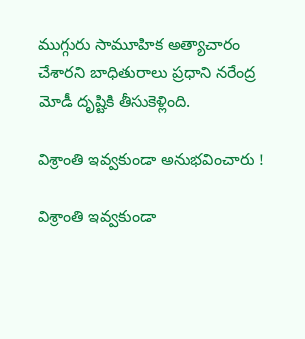ముగ్గురు సామూహిక అత్యాచారం చేశారని బాధితురాలు ప్రధాని నరేంద్ర మోడీ దృష్టికి తీసుకెళ్లింది.

విశ్రాంతి ఇవ్వకుండా అనుభవించారు !

విశ్రాంతి ఇవ్వకుండా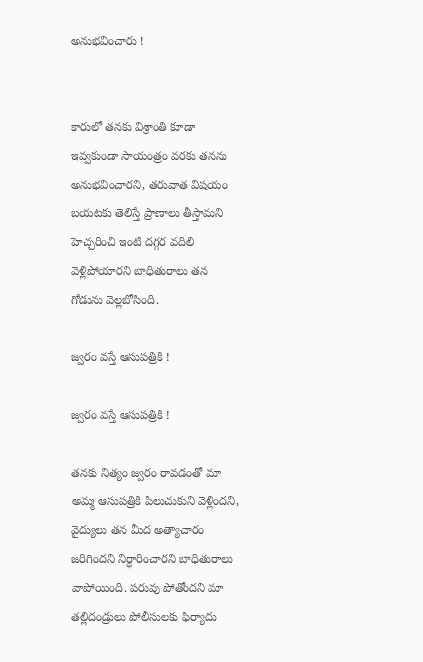అనుభవించారు !


కారులో తనకు విశ్రాంతి కూడా ఇవ్వకుండా సాయంత్రం వరకు తనను అనుభవించారని, తరువాత విషయం బయటకు తెలిస్తే ప్రాణాలు తీస్తామని హెచ్చరించి ఇంటి దగ్గర వదిలి వెళ్లిపోయారని బాధితురాలు తన గోడును వెల్లబోసింది.

జ్వరం వస్తే ఆసుపత్రికి !

జ్వరం వస్తే ఆసుపత్రికి !

తనకు నిత్యం జ్వరం రావడంతో మా అమ్మ ఆసుపత్రికి పిలుచుకుని వెళ్లిందని, వైద్యులు తన మీద అత్యాచారం జరిగిందని నిర్ధారించారని బాధితురాలు వాపోయింది. పరువు పోతోందని మా తల్లిదండ్రులు పోలీసులకు ఫిర్యాదు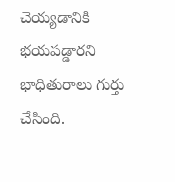చెయ్యడానికి భయపడ్డారని భాధితురాలు గుర్తు చేసింది.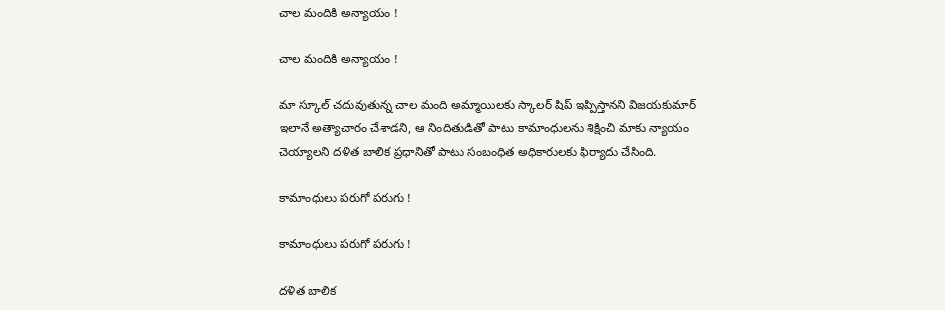చాల మందికి అన్యాయం !

చాల మందికి అన్యాయం !

మా స్కూల్ చదువుతున్న చాల మంది అమ్మాయిలకు స్కాలర్ షిప్ ఇప్పిస్తానని విజయకుమార్ ఇలానే అత్యాచారం చేశాడని, ఆ నిందితుడితో పాటు కామాంధులను శిక్షించి మాకు న్యాయం చెయ్యాలని దళిత బాలిక ప్రధానితో పాటు సంబంధిత అధికారులకు ఫిర్యాదు చేసింది.

కామాంధులు పరుగో పరుగు !

కామాంధులు పరుగో పరుగు !

దళిత బాలిక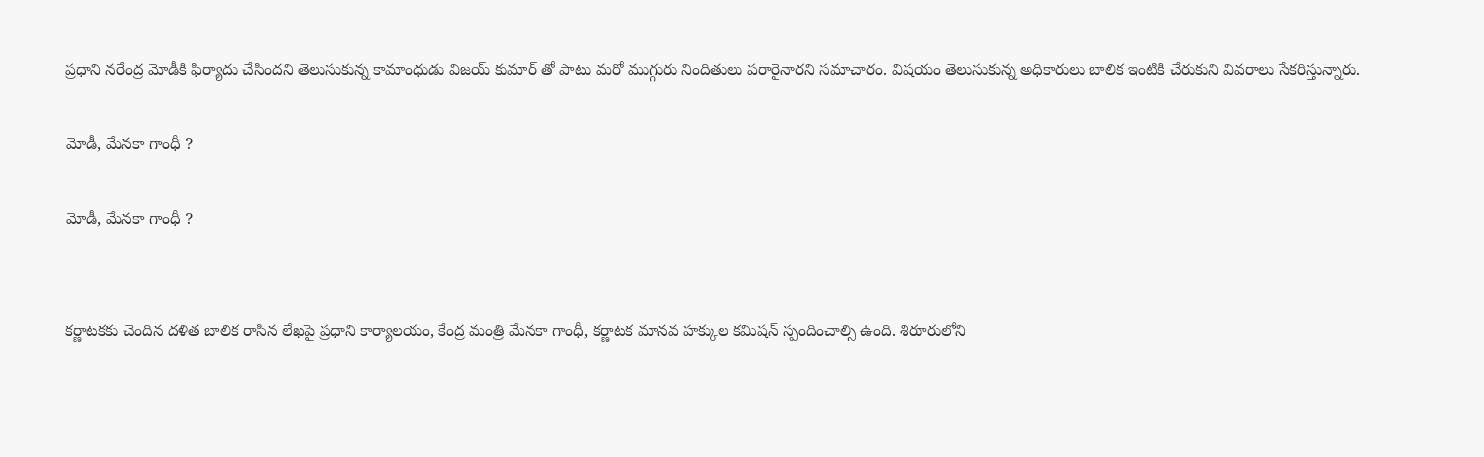ప్రధాని నరేంద్ర మోడీకి ఫిర్యాదు చేసిందని తెలుసుకున్న కామాంధుడు విజయ్ కుమార్ తో పాటు మరో ముగ్గురు నిందితులు పరారైనారని సమాచారం. విషయం తెలుసుకున్న అధికారులు బాలిక ఇంటికి చేరుకుని వివరాలు సేకరిస్తున్నారు.

మోడీ, మేనకా గాంధీ ?

మోడీ, మేనకా గాంధీ ?


కర్ణాటకకు చెందిన దళిత బాలిక రాసిన లేఖపై ప్రధాని కార్యాలయం, కేంద్ర మంత్రి మేనకా గాంధీ, కర్ణాటక మానవ హక్కుల కమిషన్ స్పందించాల్సి ఉంది. శిరూరులోని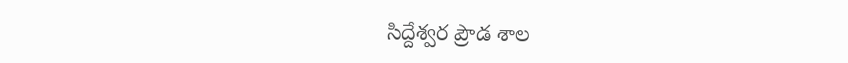సిద్దేశ్వర ప్రౌడ శాల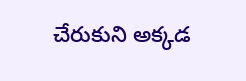చేరుకుని అక్కడ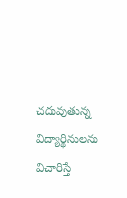చదువుతున్న విద్యార్థినులను విచారిస్తే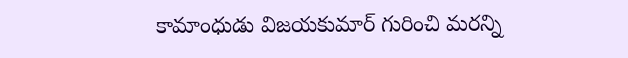కామాంధుడు విజయకుమార్ గురించి మరన్ని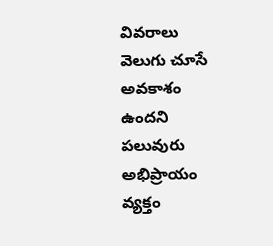వివరాలు వెలుగు చూసే అవకాశం ఉందని పలువురు అభిప్రాయం వ్యక్తం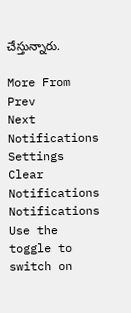చేస్తున్నారు.

More From
Prev
Next
Notifications
Settings
Clear Notifications
Notifications
Use the toggle to switch on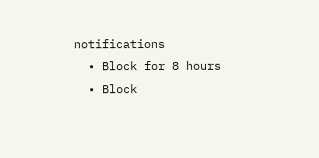notifications
  • Block for 8 hours
  • Block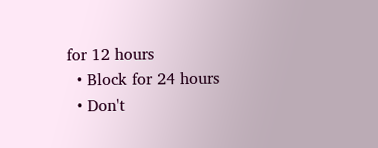for 12 hours
  • Block for 24 hours
  • Don't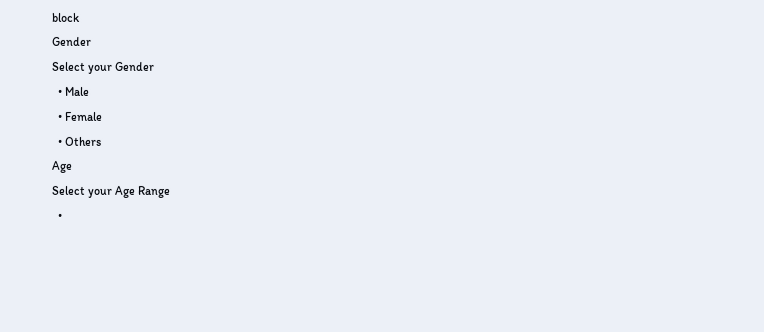block
Gender
Select your Gender
  • Male
  • Female
  • Others
Age
Select your Age Range
  •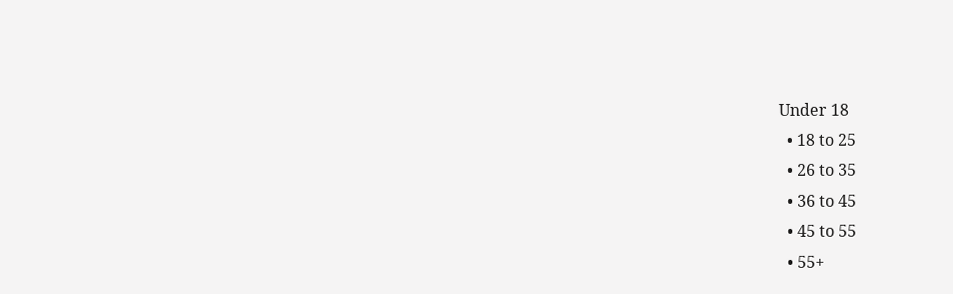Under 18
  • 18 to 25
  • 26 to 35
  • 36 to 45
  • 45 to 55
  • 55+